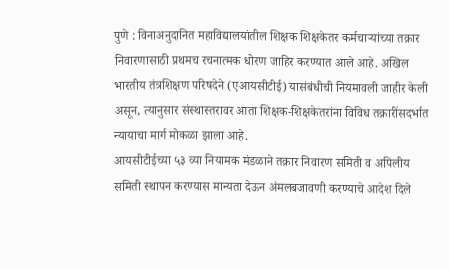पुणे : विनाअनुदानित महाविद्यालयांतील शिक्षक शिक्षकेतर कर्मचाऱ्यांच्या तक्रार निवारणासाठी प्रथमच रचनात्मक धोरण जाहिर करण्यात आले आहे. अखिल भारतीय तंत्रशिक्षण परिषदेने (एआयसीटीई) यासंबंधीची नियमावली जाहीर केली असून, त्यानुसार संस्थास्तरावर आता शिक्षक-शिक्षकेतरांना विविध तक्रारींसदर्भात न्यायाचा मार्ग मोकळा झाला आहे.
आयसीटीईच्या ५३ व्या नियामक मंडळाने तक्रार निवारण समिती व अपिलीय समिती स्थापन करण्यास मान्यता देऊन अंमलबजावणी करण्याचे आदेश दिले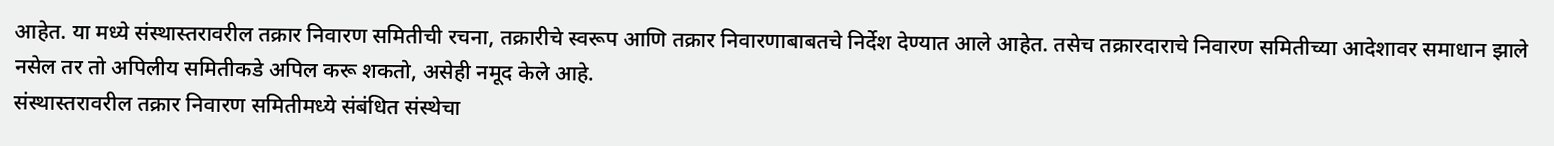आहेत. या मध्ये संस्थास्तरावरील तक्रार निवारण समितीची रचना, तक्रारीचे स्वरूप आणि तक्रार निवारणाबाबतचे निर्देश देण्यात आले आहेत. तसेच तक्रारदाराचे निवारण समितीच्या आदेशावर समाधान झाले नसेल तर तो अपिलीय समितीकडे अपिल करू शकतो, असेही नमूद केले आहे.
संस्थास्तरावरील तक्रार निवारण समितीमध्ये संबंधित संस्थेचा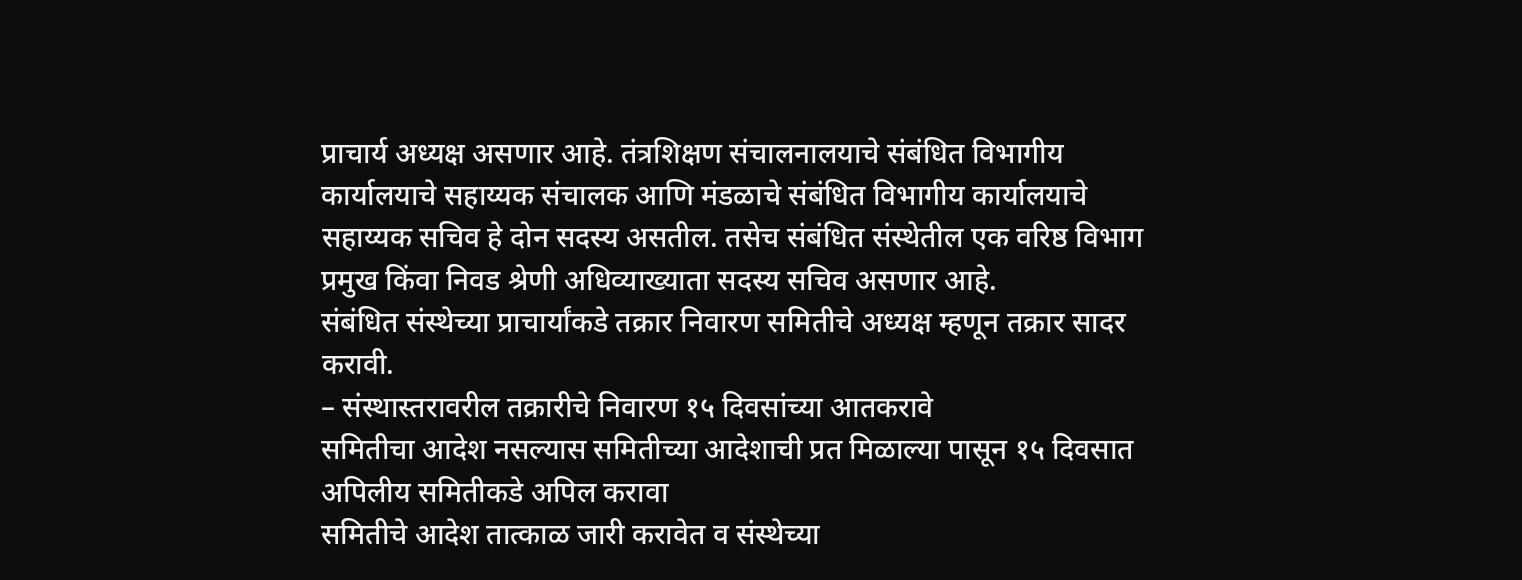प्राचार्य अध्यक्ष असणार आहे. तंत्रशिक्षण संचालनालयाचे संबंधित विभागीय कार्यालयाचे सहाय्यक संचालक आणि मंडळाचे संबंधित विभागीय कार्यालयाचे सहाय्यक सचिव हे दोन सदस्य असतील. तसेच संबंधित संस्थेतील एक वरिष्ठ विभाग प्रमुख किंवा निवड श्रेणी अधिव्याख्याता सदस्य सचिव असणार आहे.
संबंधित संस्थेच्या प्राचार्यांकडे तक्रार निवारण समितीचे अध्यक्ष म्हणून तक्रार सादर करावी.
– संस्थास्तरावरील तक्रारीचे निवारण १५ दिवसांच्या आतकरावे
समितीचा आदेश नसल्यास समितीच्या आदेशाची प्रत मिळाल्या पासून १५ दिवसात अपिलीय समितीकडे अपिल करावा
समितीचे आदेश तात्काळ जारी करावेत व संस्थेच्या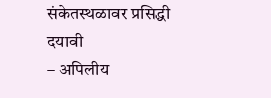संकेतस्थळावर प्रसिद्धी दयावी
– अपिलीय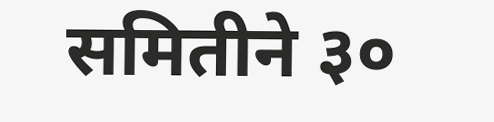समितीने ३०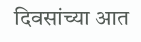दिवसांच्या आत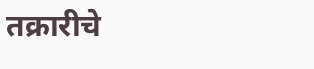तक्रारीचे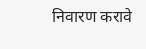निवारण करावे